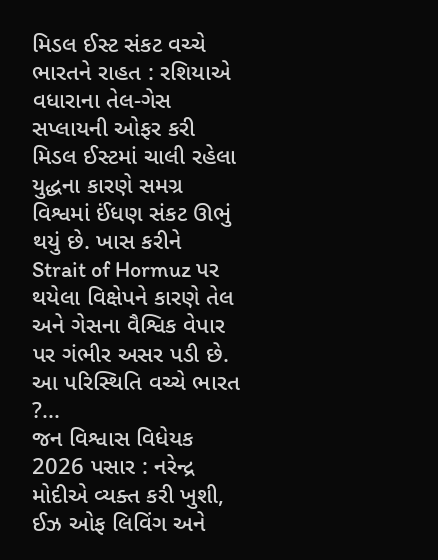મિડલ ઈસ્ટ સંકટ વચ્ચે ભારતને રાહત : રશિયાએ વધારાના તેલ-ગેસ સપ્લાયની ઓફર કરી
મિડલ ઈસ્ટમાં ચાલી રહેલા યુદ્ધના કારણે સમગ્ર વિશ્વમાં ઈંધણ સંકટ ઊભું થયું છે. ખાસ કરીને Strait of Hormuz પર થયેલા વિક્ષેપને કારણે તેલ અને ગેસના વૈશ્વિક વેપાર પર ગંભીર અસર પડી છે. આ પરિસ્થિતિ વચ્ચે ભારત ?...
જન વિશ્વાસ વિધેયક 2026 પસાર : નરેન્દ્ર મોદીએ વ્યક્ત કરી ખુશી, ઈઝ ઓફ લિવિંગ અને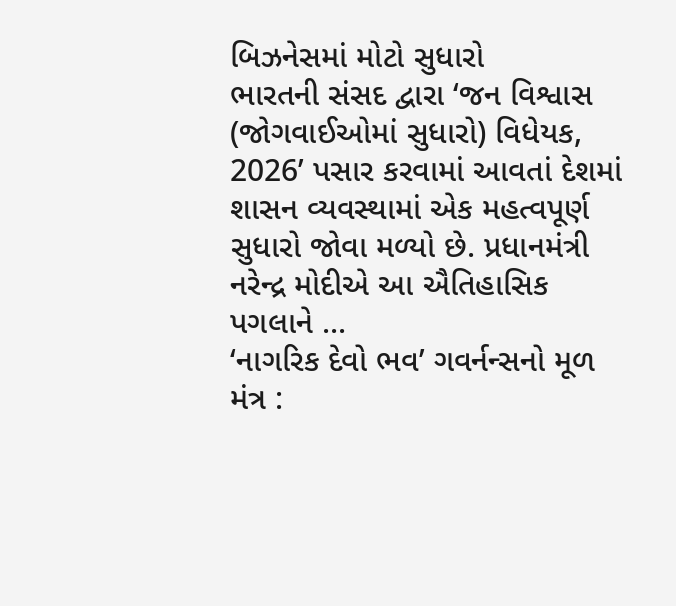બિઝનેસમાં મોટો સુધારો
ભારતની સંસદ દ્વારા ‘જન વિશ્વાસ (જોગવાઈઓમાં સુધારો) વિધેયક, 2026’ પસાર કરવામાં આવતાં દેશમાં શાસન વ્યવસ્થામાં એક મહત્વપૂર્ણ સુધારો જોવા મળ્યો છે. પ્રધાનમંત્રી નરેન્દ્ર મોદીએ આ ઐતિહાસિક પગલાને ...
‘નાગરિક દેવો ભવ’ ગવર્નન્સનો મૂળ મંત્ર :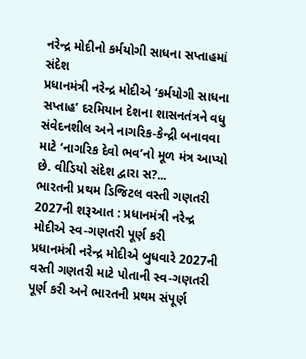નરેન્દ્ર મોદીનો કર્મયોગી સાધના સપ્તાહમાં સંદેશ
પ્રધાનમંત્રી નરેન્દ્ર મોદીએ ‘કર્મયોગી સાધના સપ્તાહ’ દરમિયાન દેશના શાસનતંત્રને વધુ સંવેદનશીલ અને નાગરિક-કેન્દ્રી બનાવવા માટે ‘નાગરિક દેવો ભવ’નો મૂળ મંત્ર આપ્યો છે. વીડિયો સંદેશ દ્વારા સ?...
ભારતની પ્રથમ ડિજિટલ વસ્તી ગણતરી 2027ની શરૂઆત : પ્રધાનમંત્રી નરેન્દ્ર મોદીએ સ્વ-ગણતરી પૂર્ણ કરી
પ્રધાનમંત્રી નરેન્દ્ર મોદીએ બુધવારે 2027ની વસ્તી ગણતરી માટે પોતાની સ્વ-ગણતરી પૂર્ણ કરી અને ભારતની પ્રથમ સંપૂર્ણ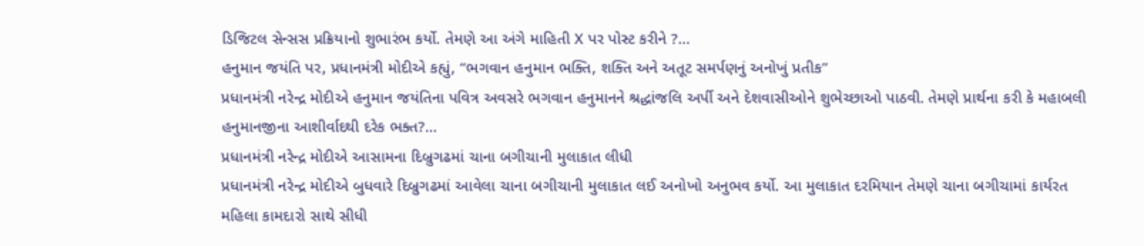ડિજિટલ સેન્સસ પ્રક્રિયાનો શુભારંભ કર્યો. તેમણે આ અંગે માહિતી X પર પોસ્ટ કરીને ?...
હનુમાન જયંતિ પર, પ્રધાનમંત્રી મોદીએ કહ્યું, “ભગવાન હનુમાન ભક્તિ, શક્તિ અને અતૂટ સમર્પણનું અનોખું પ્રતીક”
પ્રધાનમંત્રી નરેન્દ્ર મોદીએ હનુમાન જયંતિના પવિત્ર અવસરે ભગવાન હનુમાનને શ્રદ્ધાંજલિ અર્પી અને દેશવાસીઓને શુભેચ્છાઓ પાઠવી. તેમણે પ્રાર્થના કરી કે મહાબલી હનુમાનજીના આશીર્વાદથી દરેક ભક્ત?...
પ્રધાનમંત્રી નરેન્દ્ર મોદીએ આસામના દિબ્રુગઢમાં ચાના બગીચાની મુલાકાત લીધી
પ્રધાનમંત્રી નરેન્દ્ર મોદીએ બુધવારે દિબ્રુગઢમાં આવેલા ચાના બગીચાની મુલાકાત લઈ અનોખો અનુભવ કર્યો. આ મુલાકાત દરમિયાન તેમણે ચાના બગીચામાં કાર્યરત મહિલા કામદારો સાથે સીધી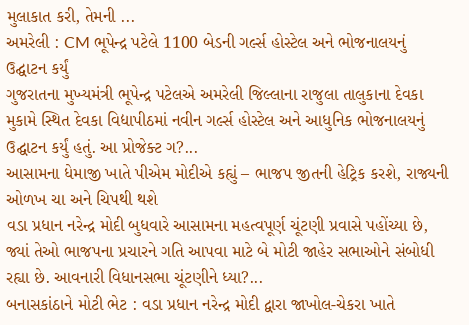મુલાકાત કરી, તેમની ...
અમરેલી : CM ભૂપેન્દ્ર પટેલે 1100 બેડની ગર્લ્સ હોસ્ટેલ અને ભોજનાલયનું ઉદ્ઘાટન કર્યું
ગુજરાતના મુખ્યમંત્રી ભૂપેન્દ્ર પટેલએ અમરેલી જિલ્લાના રાજુલા તાલુકાના દેવકા મુકામે સ્થિત દેવકા વિદ્યાપીઠમાં નવીન ગર્લ્સ હોસ્ટેલ અને આધુનિક ભોજનાલયનું ઉદ્ઘાટન કર્યું હતું. આ પ્રોજેક્ટ ગ?...
આસામના ધેમાજી ખાતે પીએમ મોદીએ કહ્યું – ભાજપ જીતની હેટ્રિક કરશે, રાજ્યની ઓળખ ચા અને ચિપથી થશે
વડા પ્રધાન નરેન્દ્ર મોદી બુધવારે આસામના મહત્વપૂર્ણ ચૂંટણી પ્રવાસે પહોંચ્યા છે, જ્યાં તેઓ ભાજપના પ્રચારને ગતિ આપવા માટે બે મોટી જાહેર સભાઓને સંબોધી રહ્યા છે. આવનારી વિધાનસભા ચૂંટણીને ધ્યા?...
બનાસકાંઠાને મોટી ભેટ : વડા પ્રધાન નરેન્દ્ર મોદી દ્વારા જાખોલ-ચેકરા ખાતે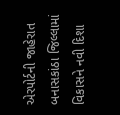એરપોર્ટની જાહેરાત
બનાસકાંઠા જિલ્લામાં વિકાસને નવી દિશા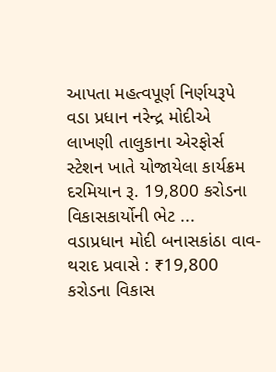આપતા મહત્વપૂર્ણ નિર્ણયરૂપે વડા પ્રધાન નરેન્દ્ર મોદીએ લાખણી તાલુકાના એરફોર્સ સ્ટેશન ખાતે યોજાયેલા કાર્યક્રમ દરમિયાન રૂ. 19,800 કરોડના વિકાસકાર્યોની ભેટ ...
વડાપ્રધાન મોદી બનાસકાંઠા વાવ-થરાદ પ્રવાસે : ₹19,800 કરોડના વિકાસ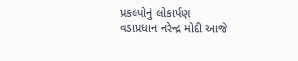પ્રકલ્પોનું લોકાર્પણ
વડાપ્રધાન નરેન્દ્ર મોદી આજે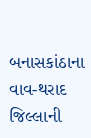બનાસકાંઠાના વાવ-થરાદ જિલ્લાની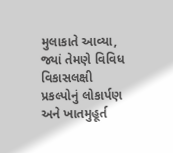મુલાકાતે આવ્યા, જ્યાં તેમણે વિવિધ વિકાસલક્ષી પ્રકલ્પોનું લોકાર્પણ અને ખાતમુહૂર્ત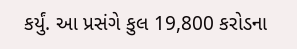કર્યું. આ પ્રસંગે કુલ 19,800 કરોડના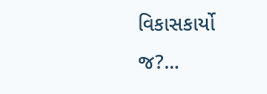વિકાસકાર્યો જ?...